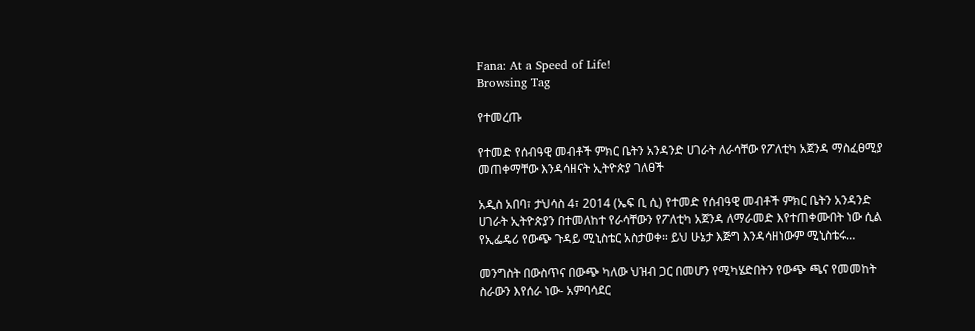Fana: At a Speed of Life!
Browsing Tag

የተመረጡ

የተመድ የሰብዓዊ መብቶች ምክር ቤትን አንዳንድ ሀገራት ለራሳቸው የፖለቲካ አጀንዳ ማስፈፀሚያ መጠቀማቸው እንዳሳዘናት ኢትዮጵያ ገለፀች

አዲስ አበባ፣ ታህሳስ 4፣ 2014 (ኤፍ ቢ ሲ) የተመድ የሰብዓዊ መብቶች ምክር ቤትን አንዳንድ ሀገራት ኢትዮጵያን በተመለከተ የራሳቸውን የፖለቲካ አጀንዳ ለማራመድ እየተጠቀሙበት ነው ሲል የኢፌዴሪ የውጭ ጉዳይ ሚኒስቴር አስታወቀ። ይህ ሁኔታ እጅግ እንዳሳዘነውም ሚኒስቴሩ…

መንግስት በውስጥና በውጭ ካለው ህዝብ ጋር በመሆን የሚካሄድበትን የውጭ ጫና የመመከት ስራውን እየሰራ ነው- አምባሳደር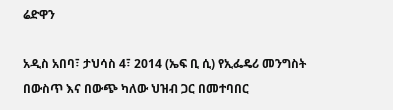ሬድዋን

አዲስ አበባ፣ ታህሳስ 4፣ 2014 (ኤፍ ቢ ሲ) የኢፌዴሪ መንግስት በውስጥ እና በውጭ ካለው ህዝብ ጋር በመተባበር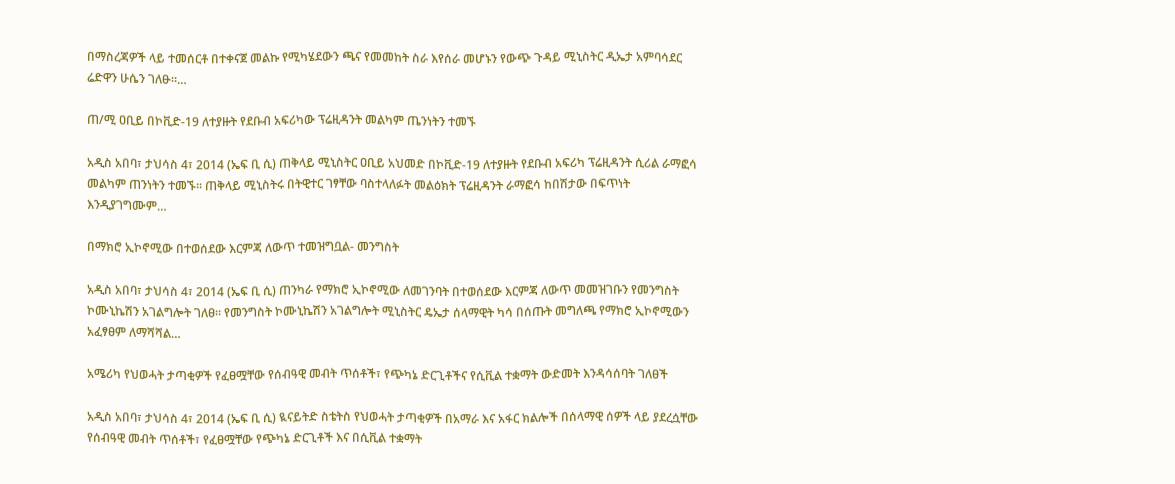በማስረጃዎች ላይ ተመሰርቶ በተቀናጀ መልኩ የሚካሄደውን ጫና የመመከት ስራ እየሰራ መሆኑን የውጭ ጉዳይ ሚኒስትር ዲኤታ አምባሳደር ሬድዋን ሁሴን ገለፁ።…

ጠ/ሚ ዐቢይ በኮቪድ-19 ለተያዙት የደቡብ አፍሪካው ፕሬዚዳንት መልካም ጤንነትን ተመኙ

አዲስ አበባ፣ ታህሳስ 4፣ 2014 (ኤፍ ቢ ሲ) ጠቅላይ ሚኒስትር ዐቢይ አህመድ በኮቪድ-19 ለተያዙት የደቡብ አፍሪካ ፕሬዚዳንት ሲሪል ራማፎሳ መልካም ጠንነትን ተመኙ። ጠቅላይ ሚኒስትሩ በትዊተር ገፃቸው ባስተላለፉት መልዕክት ፕሬዚዳንት ራማፎሳ ከበሽታው በፍጥነት እንዲያገግሙም…

በማክሮ ኢኮኖሚው በተወሰደው እርምጃ ለውጥ ተመዝግቧል- መንግስት

አዲስ አበባ፣ ታህሳስ 4፣ 2014 (ኤፍ ቢ ሲ) ጠንካራ የማክሮ ኢኮኖሚው ለመገንባት በተወሰደው እርምጃ ለውጥ መመዝገቡን የመንግስት ኮሙኒኬሽን አገልግሎት ገለፀ። የመንግስት ኮሙኒኬሽን አገልግሎት ሚኒስትር ዴኤታ ሰላማዊት ካሳ በሰጡት መግለጫ የማክሮ ኢኮኖሚውን አፈፃፀም ለማሻሻል…

አሜሪካ የህወሓት ታጣቂዎች የፈፀሟቸው የሰብዓዊ መብት ጥሰቶች፣ የጭካኔ ድርጊቶችና የሲቪል ተቋማት ውድመት እንዳሳሰባት ገለፀች

አዲስ አበባ፣ ታህሳስ 4፣ 2014 (ኤፍ ቢ ሲ) ዪናይትድ ስቴትስ የህወሓት ታጣቂዎች በአማራ እና አፋር ክልሎች በሰላማዊ ሰዎች ላይ ያደረሷቸው የሰብዓዊ መብት ጥሰቶች፣ የፈፀሟቸው የጭካኔ ድርጊቶች እና በሲቪል ተቋማት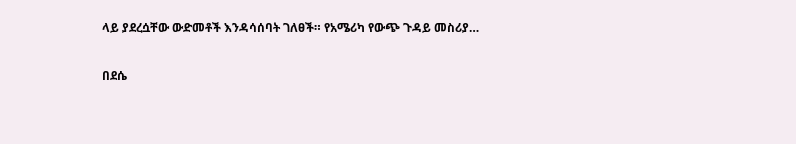ላይ ያደረሷቸው ውድመቶች እንዳሳሰባት ገለፀች። የአሜሪካ የውጭ ጉዳይ መስሪያ…

በደሴ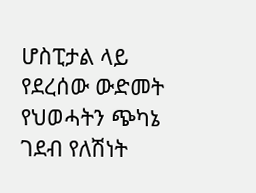ሆስፒታል ላይ የደረሰው ውድመት የህወሓትን ጭካኔ ገደብ የለሽነት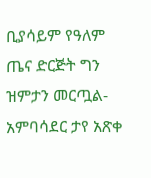ቢያሳይም የዓለም ጤና ድርጅት ግን ዝምታን መርጧል-አምባሳደር ታየ አጽቀ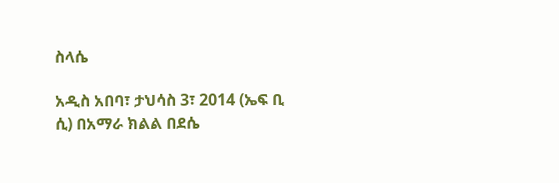ስላሴ

አዲስ አበባ፣ ታህሳስ 3፣ 2014 (ኤፍ ቢ ሲ) በአማራ ክልል በደሴ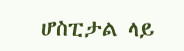ሆስፒታል ላይ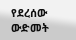የደረሰው ውድመት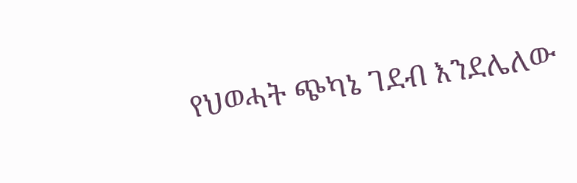የህወሓት ጭካኔ ገደብ እንደሌለው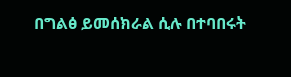በግልፅ ይመሰክራል ሲሉ በተባበሩት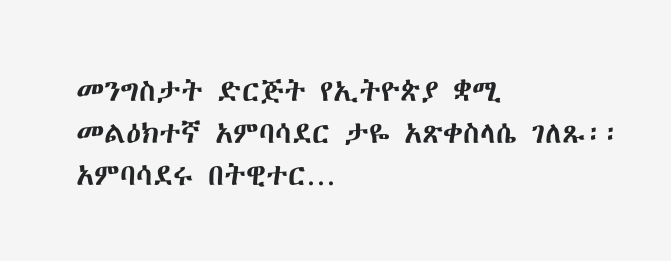መንግስታት ድርጅት የኢትዮጵያ ቋሚ መልዕክተኛ አምባሳደር ታዬ አጽቀስላሴ ገለጹ፡፡ አምባሳደሩ በትዊተር…